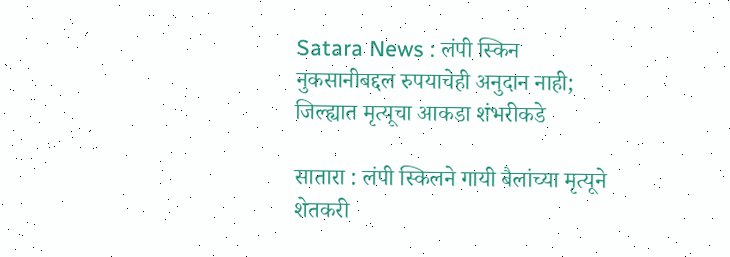Satara News : लंपी स्किन नुकसानीबद्दल रुपयाचेही अनुदान नाही; जिल्ह्यात मृत्यूचा आकडा शंभरीकडे

सातारा : लंपी स्किलने गायी बैलांच्या मृत्यूने शेतकरी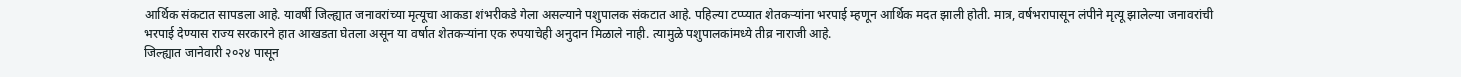आर्थिक संकटात सापडला आहे. यावर्षी जिल्ह्यात जनावरांच्या मृत्यूचा आकडा शंभरीकडे गेला असल्याने पशुपालक संकटात आहे. पहिल्या टप्प्यात शेतकऱ्यांना भरपाई म्हणून आर्थिक मदत झाली होती. मात्र, वर्षभरापासून लंपीने मृत्यू झालेल्या जनावरांची
भरपाई देण्यास राज्य सरकारने हात आखडता घेतला असून या वर्षात शेतकऱ्यांना एक रुपयाचेही अनुदान मिळाले नाही. त्यामुळे पशुपालकांमध्ये तीव्र नाराजी आहे.
जिल्ह्यात जानेवारी २०२४ पासून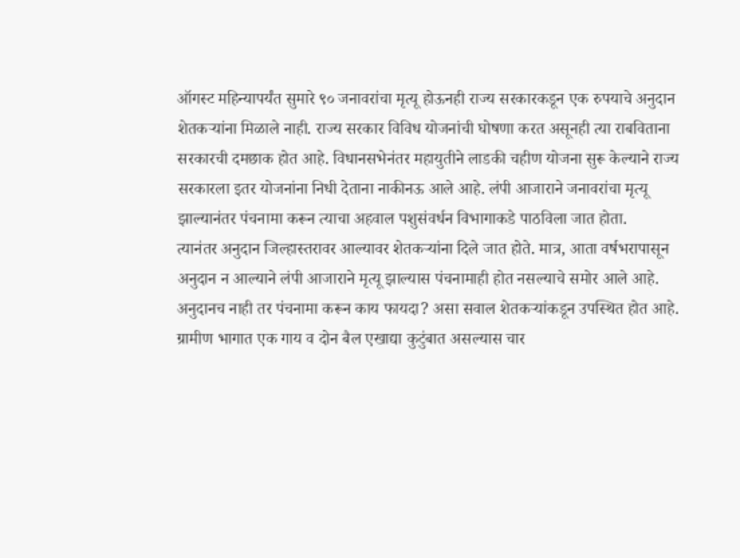ऑगस्ट महिन्यापर्यंत सुमारे ९० जनावरांचा मृत्यू होऊनही राज्य सरकारकडून एक रुपयाचे अनुदान शेतकऱ्यांना मिळाले नाही. राज्य सरकार विविध योजनांची घोषणा करत असूनही त्या राबविताना सरकारची दमछाक होत आहे. विधानसभेनंतर महायुतीने लाडकी चहीण योजना सुरू केल्याने राज्य सरकारला इतर योजनांना निधी देताना नाकीनऊ आले आहे. लंपी आजाराने जनावरांचा मृत्यू झाल्यानंतर पंचनामा करून त्याचा अहवाल पशुसंवर्धन विभागाकडे पाठविला जात होता.
त्यानंतर अनुदान जिल्हास्तरावर आल्यावर शेतकऱ्यांना दिले जात होते. मात्र, आता वर्षभरापासून अनुदान न आल्याने लंपी आजाराने मृत्यू झाल्यास पंचनामाही होत नसल्याचे समोर आले आहे. अनुदानच नाही तर पंचनामा करून काय फायदा? असा सवाल शेतकऱ्यांकडून उपस्थित होत आहे.
ग्रामीण भागात एक गाय व दोन बैल एखाद्या कुटुंबात असल्यास चार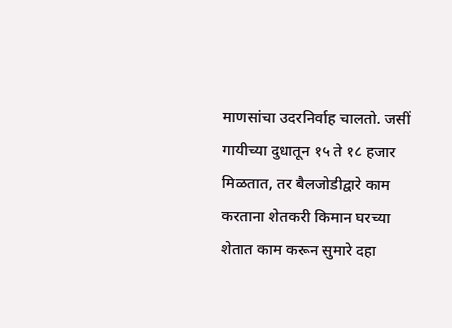माणसांचा उदरनिर्वाह चालतो. जसीं गायीच्या दुधातून १५ ते १८ हजार मिळतात, तर बैलजोडीद्वारे काम करताना शेतकरी किमान घरच्या शेतात काम करून सुमारे दहा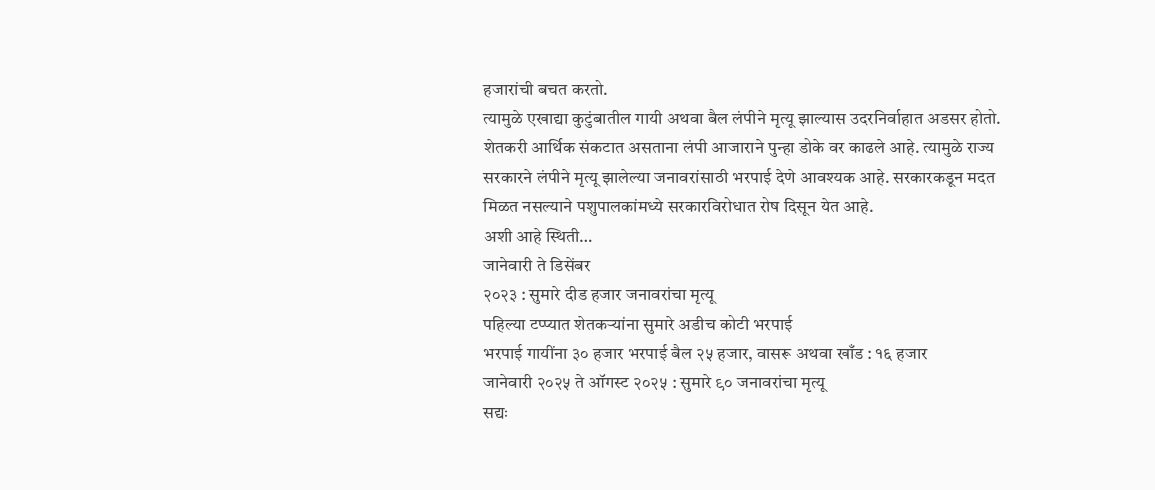हजारांची बचत करतो.
त्यामुळे एखाद्या कुटुंबातील गायी अथवा बैल लंपीने मृत्यू झाल्यास उदरनिर्वाहात अडसर होतो. शेतकरी आर्थिक संकटात असताना लंपी आजाराने पुन्हा डोके वर काढले आहे. त्यामुळे राज्य सरकारने लंपीने मृत्यू झालेल्या जनावरांसाठी भरपाई देणे आवश्यक आहे. सरकारकडून मदत मिळत नसल्याने पशुपालकांमध्ये सरकारविरोधात रोष दिसून येत आहे.
अशी आहे स्थिती…
जानेवारी ते डिसेंबर
२०२३ : सुमारे दीड हजार जनावरांचा मृत्यू
पहिल्या टप्प्यात शेतकऱ्यांना सुमारे अडीच कोटी भरपाई
भरपाई गायींना ३० हजार भरपाई बैल २५ हजार, वासरू अथवा खाँड : १६ हजार
जानेवारी २०२५ ते ऑगस्ट २०२५ : सुमारे ९० जनावरांचा मृत्यू
सद्यः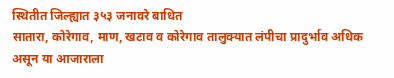स्थितीत जिल्ह्यात ३५३ जनावरे बाधित
सातारा, कोरेगाव, माण, खटाव व कोरेगाव तालुक्यात लंपीचा प्रादुर्भाव अधिक असून या आजाराला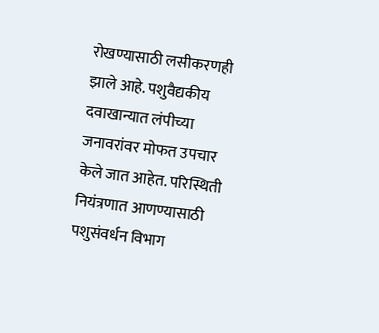रोखण्यासाठी लसीकरणही झाले आहे. पशुवैद्यकीय दवाखान्यात लंपीच्या जनावरांवर मोफत उपचार केले जात आहेत. परिस्थिती नियंत्रणात आणण्यासाठी पशुसंवर्धन विभाग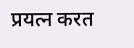प्रयत्न करत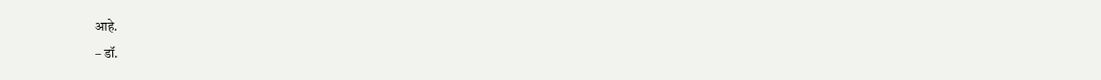आहे.
– डॉ.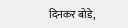दिनकर बोडे,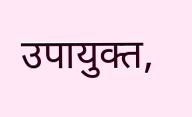उपायुक्त,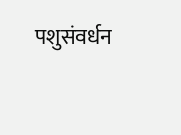पशुसंवर्धन